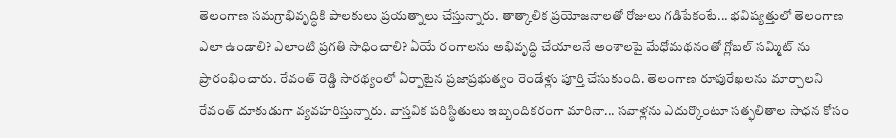తెలంగాణ సమగ్రాభివృద్ధికి పాలకులు ప్రయత్నాలు చేస్తున్నారు. తాత్కాలిక ప్రయోజనాలతో రోజులు గడిపేకంటే... భవిష్యత్తులో తెలంగాణ ఎలా ఉండాలి? ఎలాంటి ప్రగతి సాధించాలి? ఏయే రంగాలను అభివృద్ధి చేయాలనే అంశాలపై మేధోమథనంతో గ్లోబల్ సమ్మిట్ ను ప్రారంభించారు. రేవంత్ రెడ్డి సారథ్యంలో ఏర్పాటైన ప్రజాప్రభుత్వం రెండేళ్లు పూర్తి చేసుకుంది. తెలంగాణ రూపురేఖలను మార్చాలని రేవంత్ దూకుడుగా వ్యవహరిస్తున్నారు. వాస్తవిక పరిస్థితులు ఇబ్బందికరంగా మారినా... సవాళ్లను ఎదుర్కొంటూ సత్ఫలితాల సాధన కోసం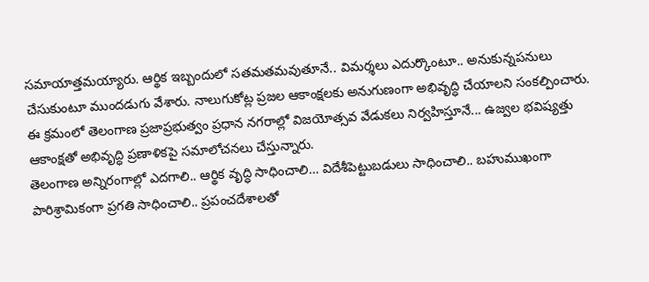సమాయాత్తమయ్యారు. ఆర్థిక ఇబ్బందులో సతమతమవుతూనే.. విమర్శలు ఎదుర్కొంటూ.. అనుకున్నపనులు చేసుకుంటూ ముందడుగు వేశారు. నాలుగుకోట్ల ప్రజల ఆకాంక్షలకు అనుగుణంగా అభివృద్ధి చేయాలని సంకల్పించారు. ఈ క్రమంలో తెలంగాణ ప్రజాప్రభుత్వం ప్రధాన నగరాల్లో విజయోత్సవ వేడుకలు నిర్వహిస్తూనే... ఉజ్వల భవిష్యత్తు ఆకాంక్షతో అభివృద్ధి ప్రణాళికపై సమాలోచనలు చేస్తున్నారు.
తెలంగాణ అన్నిరంగాల్లో ఎదగాలి.. ఆర్థిక వృద్ధి సాధించాలి… విదేశీపెట్టుబడులు సాధించాలి.. బహుముఖంగా పారిశ్రామికంగా ప్రగతి సాధించాలి.. ప్రపంచదేశాలతో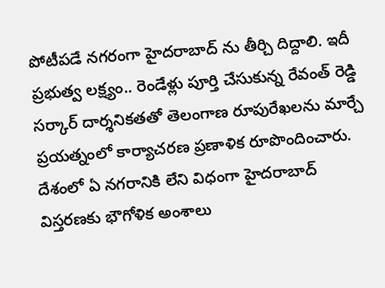పోటీపడే నగరంగా హైదరాబాద్ ను తీర్చి దిద్దాలి. ఇదీ ప్రభుత్వ లక్ష్యం.. రెండేళ్లు పూర్తి చేసుకున్న రేవంత్ రెడ్డి సర్కార్ దార్శనికతతో తెలంగాణ రూపురేఖలను మార్చే ప్రయత్నంలో కార్యాచరణ ప్రణాళిక రూపొందించారు. దేశంలో ఏ నగరానికి లేని విధంగా హైదరాబాద్ విస్తరణకు భౌగోళిక అంశాలు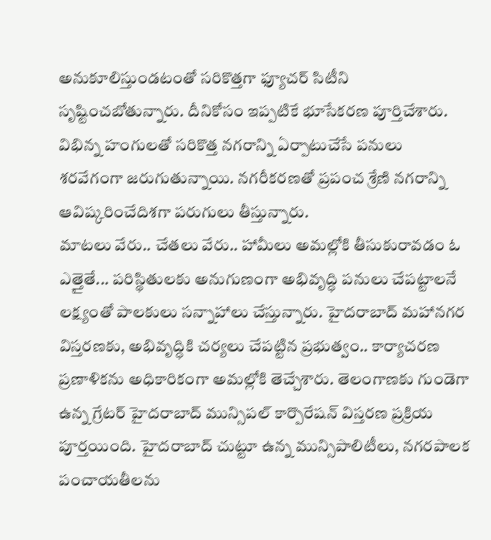అనుకూలిస్తుండటంతో సరికొత్తగా ఫ్యూచర్ సిటీని సృష్టించబోతున్నారు. దీనికోసం ఇప్పటికే భూసేకరణ పూర్తిచేశారు. విభిన్న హంగులతో సరికొత్త నగరాన్ని ఏర్పాటుచేసే పనులు శరవేగంగా జరుగుతున్నాయి. నగరీకరణతో ప్రపంచ శ్రేణి నగరాన్ని ఆవిష్కరించేదిశగా పరుగులు తీస్తున్నారు.
మాటలు వేరు.. చేతలు వేరు.. హామీలు అమల్లోకి తీసుకురావడం ఓ ఎత్తైతే... పరిస్థితులకు అనుగుణంగా అభివృద్ధి పనులు చేపట్టాలనే లక్ష్యంతో పాలకులు సన్నాహాలు చేస్తున్నారు. హైదరాబాద్ మహానగర విస్తరణకు, అభివృద్ధికి చర్యలు చేపట్టిన ప్రభుత్వం.. కార్యాచరణ ప్రణాళికను అధికారికంగా అమల్లోకి తెచ్చేశారు. తెలంగాణకు గుండెగా ఉన్న గ్రేటర్ హైదరాబాద్ మున్సిపల్ కార్పొరేషన్ విస్తరణ ప్రక్రియ పూర్తయింది. హైదరాబాద్ చుట్టూ ఉన్న మున్సిపాలిటీలు, నగరపాలక పంచాయతీలను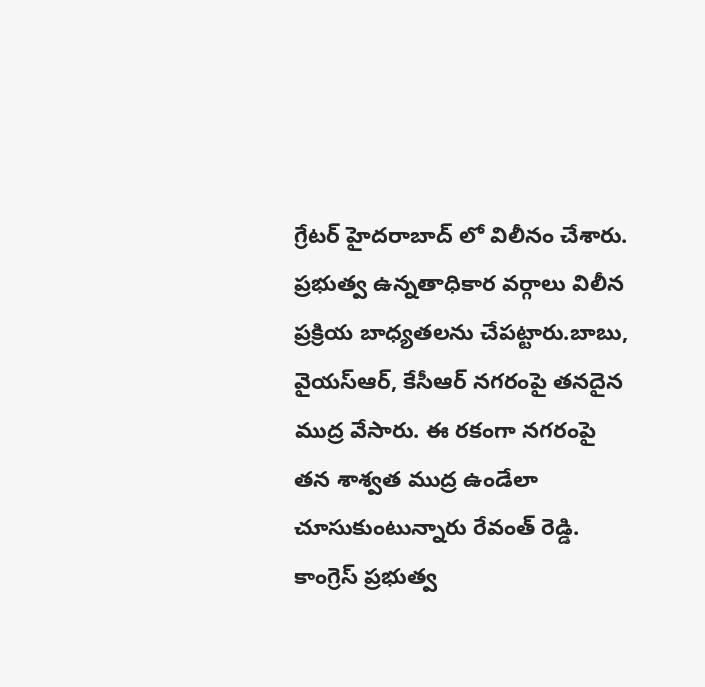గ్రేటర్ హైదరాబాద్ లో విలీనం చేశారు. ప్రభుత్వ ఉన్నతాధికార వర్గాలు విలీన ప్రక్రియ బాధ్యతలను చేపట్టారు.బాబు, వైయస్ఆర్, కేసీఆర్ నగరంపై తనదైన ముద్ర వేసారు. ఈ రకంగా నగరంపై తన శాశ్వత ముద్ర ఉండేలా చూసుకుంటున్నారు రేవంత్ రెడ్డి.
కాంగ్రెస్ ప్రభుత్వ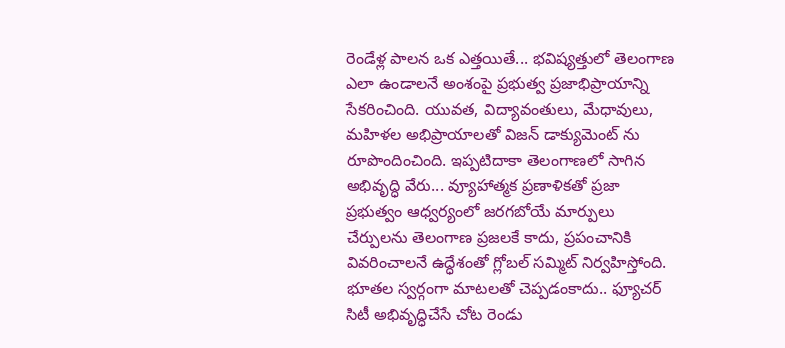రెండేళ్ల పాలన ఒక ఎత్తయితే... భవిష్యత్తులో తెలంగాణ ఎలా ఉండాలనే అంశంపై ప్రభుత్వ ప్రజాభిప్రాయాన్ని సేకరించింది. యువత, విద్యావంతులు, మేధావులు, మహిళల అభిప్రాయాలతో విజన్ డాక్యుమెంట్ ను రూపొందించింది. ఇప్పటిదాకా తెలంగాణలో సాగిన అభివృద్ధి వేరు... వ్యూహాత్మక ప్రణాళికతో ప్రజా ప్రభుత్వం ఆధ్వర్యంలో జరగబోయే మార్పులు చేర్పులను తెలంగాణ ప్రజలకే కాదు, ప్రపంచానికి వివరించాలనే ఉద్ధేశంతో గ్లోబల్ సమ్మిట్ నిర్వహిస్తోంది. భూతల స్వర్గంగా మాటలతో చెప్పడంకాదు.. ఫ్యూచర్ సిటీ అభివృద్ధిచేసే చోట రెండు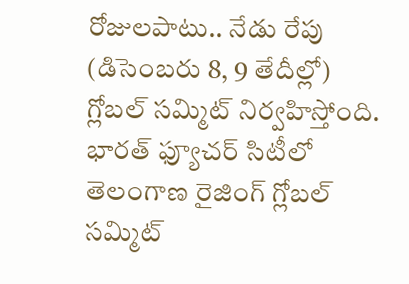రోజులపాటు.. నేడు రేపు (డిసెంబరు 8, 9 తేదీల్లో) గ్లోబల్ సమ్మిట్ నిర్వహిస్తోంది. భారత్ ఫ్యూచర్ సిటీలో తెలంగాణ రైజింగ్ గ్లోబల్ సమ్మిట్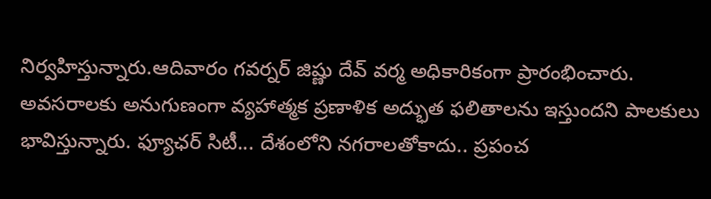నిర్వహిస్తున్నారు.ఆదివారం గవర్నర్ జిష్ణు దేవ్ వర్మ అధికారికంగా ప్రారంభించారు.
అవసరాలకు అనుగుణంగా వ్యహాత్మక ప్రణాళిక అద్భుత ఫలితాలను ఇస్తుందని పాలకులు భావిస్తున్నారు. ఫ్యూఛర్ సిటీ... దేశంలోని నగరాలతోకాదు.. ప్రపంచ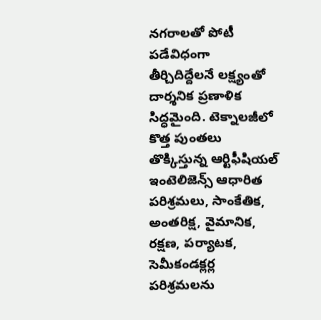నగరాలతో పోటీ పడేవిధంగా తీర్చిదిద్దేలనే లక్ష్యంతో దార్శనిక ప్రణాళిక సిద్ధమైంది. టెక్నాలజీలో కొత్త పుంతలు తొక్కిస్తున్న ఆర్టిఫీషియల్ ఇంటెలిజెన్స్ ఆధారిత పరిశ్రమలు, సాంకేతిక, అంతరిక్ష, వైమానిక, రక్షణ, పర్యాటక, సెమీకండక్లర్ల పరిశ్రమలను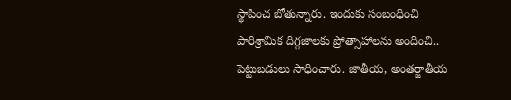స్థాపించ బోతున్నారు. ఇందుకు సంబంధించి పారిశ్రామిక దిగ్గజాలకు ప్రోత్సాహాలను అందించి.. పెట్టుబడులు సాధించారు. జాతీయ, అంతర్జాతీయ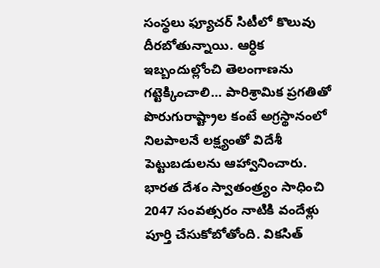సంస్థలు ఫ్యూచర్ సిటీలో కొలువు దీరబోతున్నాయి. ఆర్ధిక ఇబ్బందుల్లోంచి తెలంగాణను గట్టెక్కించాలి… పారిశ్రామిక ప్రగతితో పొరుగురాష్ట్రాల కంటే అగ్రస్థానంలో నిలపాలనే లక్ష్యంతో విదేశీ పెట్టుబడులను ఆహ్వానించారు.
భారత దేశం స్వాతంత్ర్యం సాధించి 2047 సంవత్సరం నాటికి వందేళ్లు పూర్తి చేసుకోబోతోంది. వికసిత్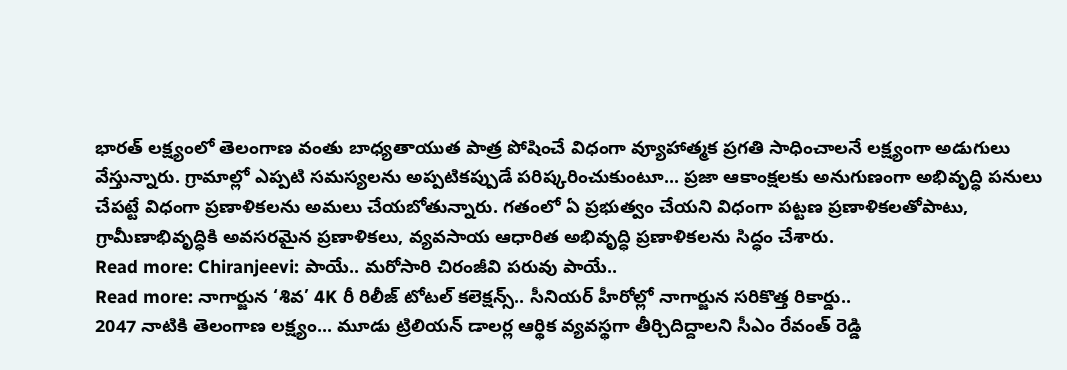భారత్ లక్ష్యంలో తెలంగాణ వంతు బాధ్యతాయుత పాత్ర పోషించే విధంగా వ్యూహాత్మక ప్రగతి సాధించాలనే లక్ష్యంగా అడుగులు వేస్తున్నారు. గ్రామాల్లో ఎప్పటి సమస్యలను అప్పటికప్పుడే పరిష్కరించుకుంటూ... ప్రజా ఆకాంక్షలకు అనుగుణంగా అభివృద్ధి పనులు చేపట్టే విధంగా ప్రణాళికలను అమలు చేయబోతున్నారు. గతంలో ఏ ప్రభుత్వం చేయని విధంగా పట్టణ ప్రణాళికలతోపాటు, గ్రామీణాభివృద్ధికి అవసరమైన ప్రణాళికలు, వ్యవసాయ ఆధారిత అభివృద్ధి ప్రణాళికలను సిద్ధం చేశారు.
Read more: Chiranjeevi: పాయే.. మరోసారి చిరంజీవి పరువు పాయే..
Read more: నాగార్జున ‘శివ’ 4K రీ రిలీజ్ టోటల్ కలెక్షన్స్.. సీనియర్ హీరోల్లో నాగార్జున సరికొత్త రికార్డు..
2047 నాటికి తెలంగాణ లక్ష్యం... మూడు ట్రిలియన్ డాలర్ల ఆర్థిక వ్యవస్థగా తీర్చిదిద్దాలని సీఎం రేవంత్ రెడ్డి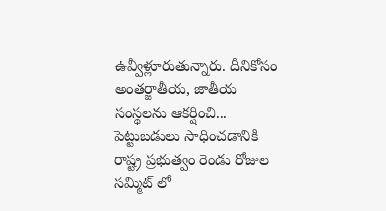ఉవ్వీళ్లూరుతున్నారు. దీనికోసం అంతర్జాతీయ, జాతీయ సంస్థలను ఆకర్షించి... పెట్టుబడులు సాధించడానికి రాష్ట్ర ప్రభుత్వం రెండు రోజుల సమ్మిట్ లో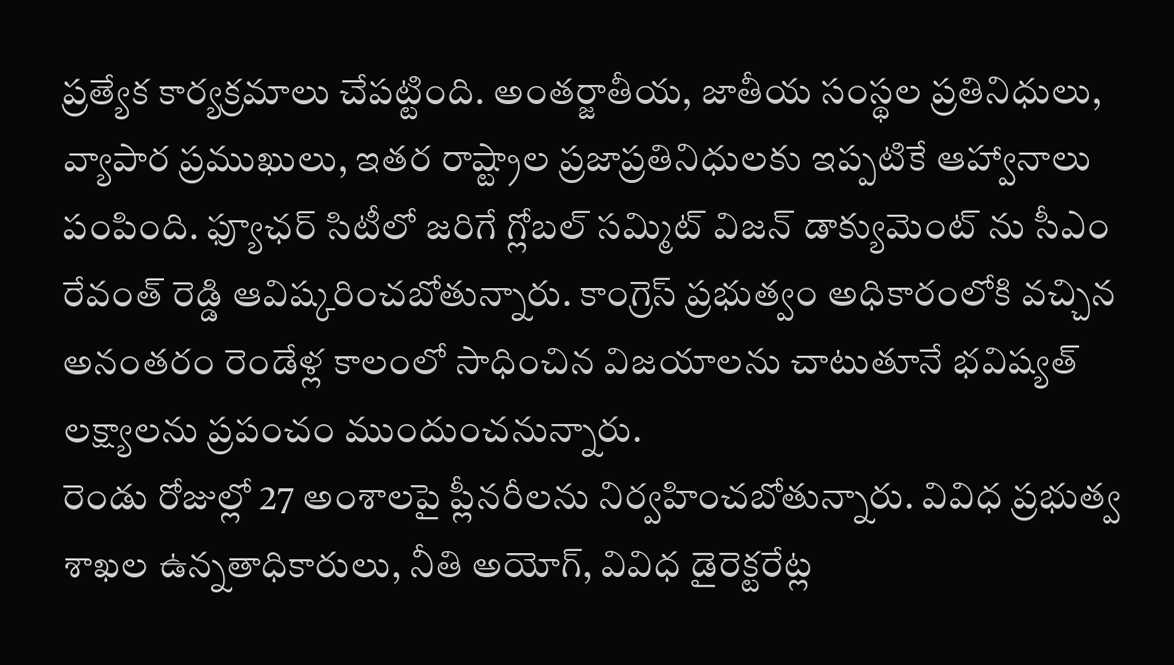ప్రత్యేక కార్యక్రమాలు చేపట్టింది. అంతర్జాతీయ, జాతీయ సంస్థల ప్రతినిధులు, వ్యాపార ప్రముఖులు, ఇతర రాష్ట్రాల ప్రజాప్రతినిధులకు ఇప్పటికే ఆహ్వానాలు పంపింది. ఫ్యూఛర్ సిటీలో జరిగే గ్లోబల్ సమ్మిట్ విజన్ డాక్యుమెంట్ ను సీఎం రేవంత్ రెడ్డి ఆవిష్కరించబోతున్నారు. కాంగ్రెస్ ప్రభుత్వం అధికారంలోకి వచ్చిన అనంతరం రెండేళ్ల కాలంలో సాధించిన విజయాలను చాటుతూనే భవిష్యత్ లక్ష్యాలను ప్రపంచం ముందుంచనున్నారు.
రెండు రోజుల్లో 27 అంశాలపై ప్లీనరీలను నిర్వహించబోతున్నారు. వివిధ ప్రభుత్వ శాఖల ఉన్నతాధికారులు, నీతి అయోగ్, వివిధ డైరెక్టరేట్ల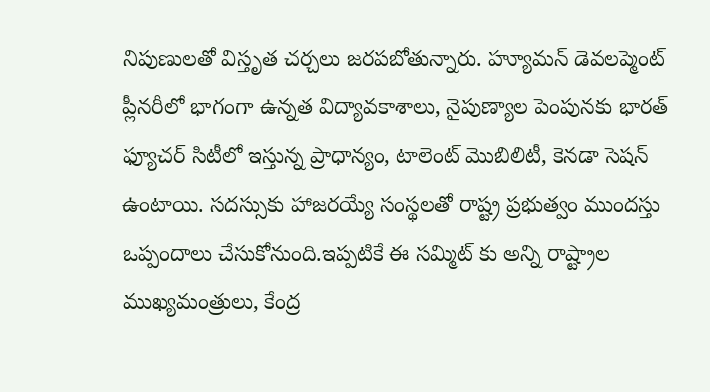నిపుణులతో విస్తృత చర్చలు జరపబోతున్నారు. హ్యూమన్ డెవలప్మెంట్ ప్లీనరీలో భాగంగా ఉన్నత విద్యావకాశాలు, నైపుణ్యాల పెంపునకు భారత్ ఫ్యూచర్ సిటీలో ఇస్తున్న ప్రాధాన్యం, టాలెంట్ మొబిలిటీ, కెనడా సెషన్ ఉంటాయి. సదస్సుకు హాజరయ్యే సంస్థలతో రాష్ట్ర ప్రభుత్వం ముందస్తు ఒప్పందాలు చేసుకోనుంది.ఇప్పటికే ఈ సమ్మిట్ కు అన్ని రాష్ట్రాల ముఖ్యమంత్రులు, కేంద్ర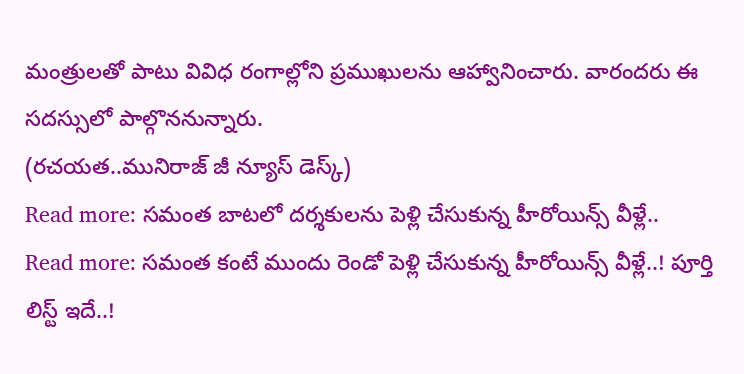మంత్రులతో పాటు వివిధ రంగాల్లోని ప్రముఖులను ఆహ్వానించారు. వారందరు ఈ సదస్సులో పాల్గొననున్నారు.
(రచయత..మునిరాజ్ జీ న్యూస్ డెస్క్)
Read more: సమంత బాటలో దర్శకులను పెళ్లి చేసుకున్న హీరోయిన్స్ వీళ్లే..
Read more: సమంత కంటే ముందు రెండో పెళ్లి చేసుకున్న హీరోయిన్స్ వీళ్లే..! పూర్తి లిస్ట్ ఇదే..!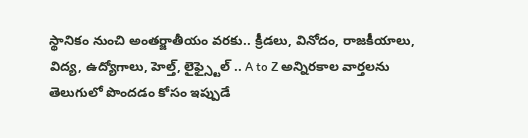స్థానికం నుంచి అంతర్జాతీయం వరకు.. క్రీడలు, వినోదం, రాజకీయాలు, విద్య, ఉద్యోగాలు, హెల్త్, లైఫ్స్టైల్ .. A to Z అన్నిరకాల వార్తలను తెలుగులో పొందడం కోసం ఇప్పుడే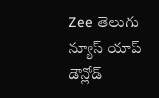Zee తెలుగు న్యూస్ యాప్ డౌన్లోడ్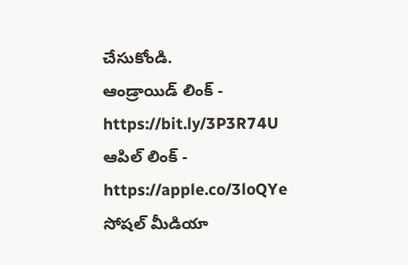చేసుకోండి.
ఆండ్రాయిడ్ లింక్ - https://bit.ly/3P3R74U
ఆపిల్ లింక్ - https://apple.co/3loQYe
సోషల్ మీడియా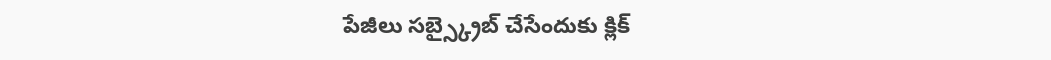పేజీలు సబ్స్క్రైబ్ చేసేందుకు క్లిక్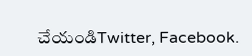చేయండిTwitter, Facebook.